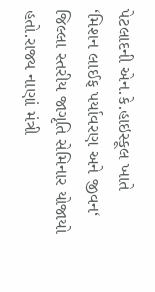પેટલાદની એન.કે.હાઇસ્કૂલ ખાતે ‘મિશન લાઈફ પર્યાવરણ અને જીવન‘ જિલ્લા સ્તરીય જાગૃતિ સેમિનાર યોજાયો હતો.રાજ્ય નાણાં મંત્રી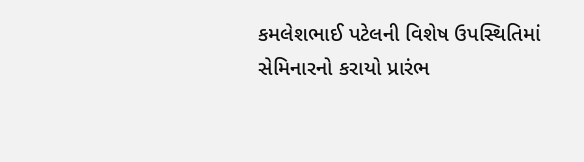કમલેશભાઈ પટેલની વિશેષ ઉપસ્થિતિમાં સેમિનારનો કરાયો પ્રારંભ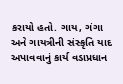કરાયો હતો. ગાય, ગંગા અને ગાયત્રીની સંસ્કૃતિ યાદ અપાવવાનું કાર્ય વડાપ્રધાન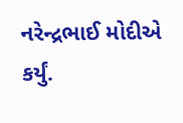નરેન્દ્રભાઈ મોદીએ કર્યું.